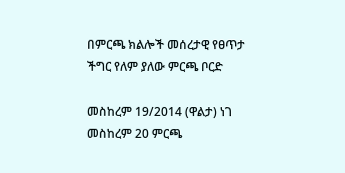በምርጫ ክልሎች መሰረታዊ የፀጥታ ችግር የለም ያለው ምርጫ ቦርድ

መስከረም 19/2014 (ዋልታ) ነገ መስከረም 20 ምርጫ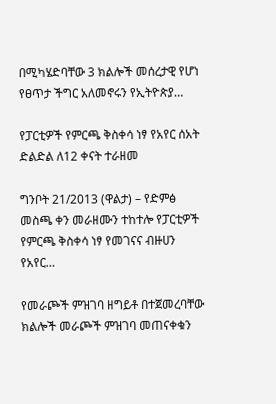በሚካሄድባቸው 3 ክልሎች መሰረታዊ የሆነ የፀጥታ ችግር አለመኖሩን የኢትዮጵያ…

የፓርቲዎች የምርጫ ቅስቀሳ ነፃ የአየር ሰአት ድልድል ለ12 ቀናት ተራዘመ

ግንቦት 21/2013 (ዋልታ) – የድምፅ መስጫ ቀን መራዘሙን ተከተሎ የፓርቲዎች የምርጫ ቅስቀሳ ነፃ የመገናና ብዙሀን የአየር…

የመራጮች ምዝገባ ዘግይቶ በተጀመረባቸው ክልሎች መራጮች ምዝገባ መጠናቀቁን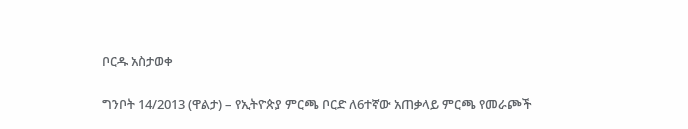ቦርዱ አስታወቀ

ግንቦት 14/2013 (ዋልታ) – የኢትዮጵያ ምርጫ ቦርድ ለ6ተኛው አጠቃላይ ምርጫ የመራጮች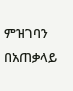ምዝገባን በአጠቃላይ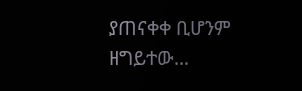ያጠናቀቀ ቢሆንም ዘግይተው…